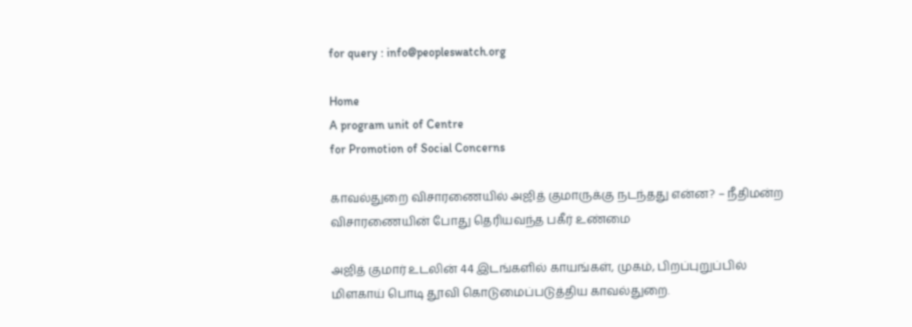for query : info@peopleswatch.org

Home
A program unit of Centre
for Promotion of Social Concerns

காவல்துறை விசாரணையில் அஜித் குமாருக்கு நடந்தது என்ன? – நீதிமன்ற விசாரணையின் போது தெரியவந்த பகீர் உண்மை

அஜித் குமார் உடலின் 44 இடங்களில் காயங்கள், முகம், பிறப்புறுப்பில் மிளகாய் பொடி தூவி கொடுமைப்படுத்திய காவல்துறை.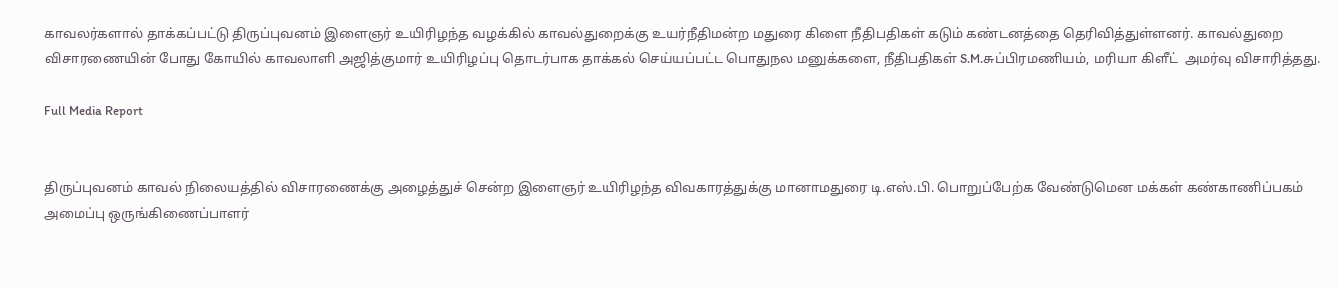காவலர்களால் தாக்கப்பட்டு திருப்புவனம் இளைஞர் உயிரிழந்த வழக்கில் காவல்துறைக்கு உயர்நீதிமன்ற மதுரை கிளை நீதிபதிகள் கடும் கண்டனத்தை தெரிவித்துள்ளனர். காவல்துறை விசாரணையின் போது கோயில் காவலாளி அஜித்குமார் உயிரிழப்பு தொடர்பாக தாக்கல் செய்யப்பட்ட பொதுநல மனுக்களை, நீதிபதிகள் S.M.சுப்பிரமணியம், மரியா கிளீட்  அமர்வு விசாரித்தது.

Full Media Report


திருப்புவனம் காவல் நிலையத்தில் விசாரணைக்கு அழைத்துச் சென்ற இளைஞர் உயிரிழந்த விவகாரத்துக்கு மானாமதுரை டி.எஸ்.பி. பொறுப்பேற்க வேண்டுமென மக்கள் கண்காணிப்பகம் அமைப்பு ஒருங்கிணைப்பாளர்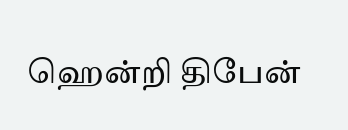ஹென்றி திபேன்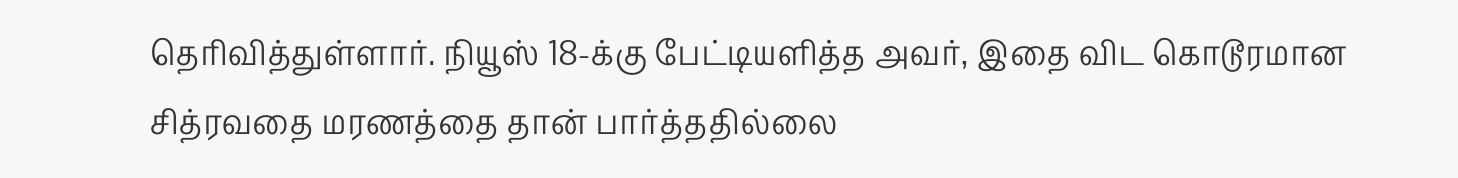தெரிவித்துள்ளார். நியூஸ் 18-க்கு பேட்டியளித்த அவர், இதை விட கொடூரமான சித்ரவதை மரணத்தை தான் பார்த்ததில்லை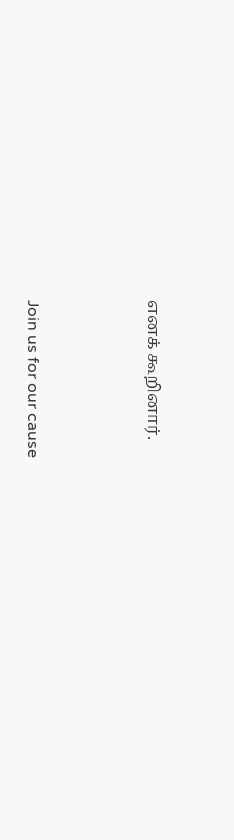எனக் கூறினார்.





Join us for our cause